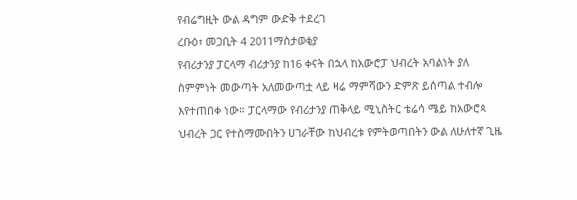የብሬግዚት ውል ዳግም ውድቅ ተደረገ
ረቡዕ፣ መጋቢት 4 2011ማስታወቂያ
የብሪታንያ ፓርላማ ብሪታንያ ከ16 ቀናት በኋላ ከአውሮፓ ህብረት አባልነት ያለ ስምምነት መውጣት አለመውጣቷ ላይ ዛሬ ማምሻውን ድምጽ ይሰጣል ተብሎ እየተጠበቀ ነው። ፓርላማው የብሪታንያ ጠቅላይ ሚኒስትር ቴሬሳ ሜይ ከአውሮጳ ህብረት ጋር የተስማሙበትን ሀገራቸው ከህብረቱ የምትወጣበትን ውል ለሁለተኛ ጊዜ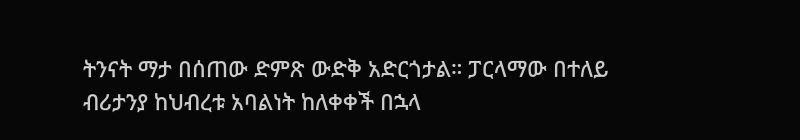ትንናት ማታ በሰጠው ድምጽ ውድቅ አድርጎታል። ፓርላማው በተለይ ብሪታንያ ከህብረቱ አባልነት ከለቀቀች በኋላ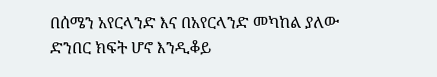በሰሜን አየርላንድ እና በአየርላንድ መካከል ያለው ድንበር ክፍት ሆኖ እንዲቆይ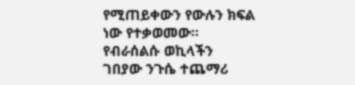የሚጠይቀውን የውሉን ክፍል ነው የተቃወመው። የብራሰልሱ ወኪላችን ገበያው ንጉሴ ተጨማሪ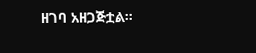ዘገባ አዘጋጅቷል።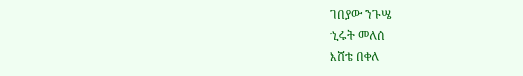ገበያው ንጉሤ
ኂሩት መለሰ
እሸቴ በቀለ